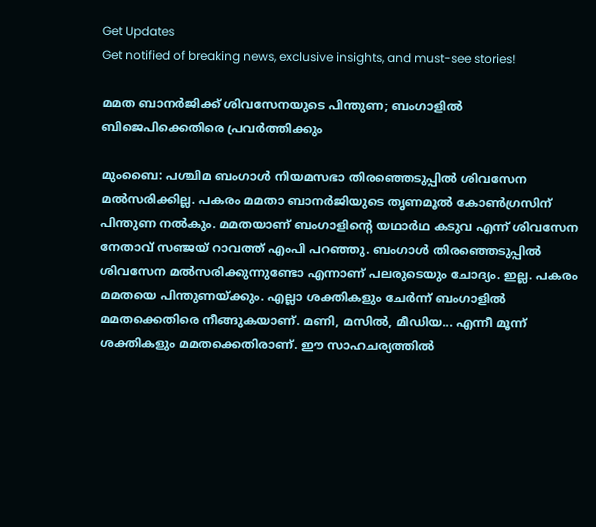Get Updates
Get notified of breaking news, exclusive insights, and must-see stories!

മമത ബാനര്‍ജിക്ക് ശിവസേനയുടെ പിന്തുണ; ബംഗാളില്‍ ബിജെപിക്കെതിരെ പ്രവര്‍ത്തിക്കും

മുംബൈ: പശ്ചിമ ബംഗാള്‍ നിയമസഭാ തിരഞ്ഞെടുപ്പില്‍ ശിവസേന മല്‍സരിക്കില്ല. പകരം മമതാ ബാനര്‍ജിയുടെ തൃണമൂല്‍ കോണ്‍ഗ്രസിന് പിന്തുണ നല്‍കും. മമതയാണ് ബംഗാളിന്റെ യഥാര്‍ഥ കടുവ എന്ന് ശിവസേന നേതാവ് സഞ്ജയ് റാവത്ത് എംപി പറഞ്ഞു. ബംഗാള്‍ തിരഞ്ഞെടുപ്പില്‍ ശിവസേന മല്‍സരിക്കുന്നുണ്ടോ എന്നാണ് പലരുടെയും ചോദ്യം. ഇല്ല. പകരം മമതയെ പിന്തുണയ്ക്കും. എല്ലാ ശക്തികളും ചേര്‍ന്ന് ബംഗാളില്‍ മമതക്കെതിരെ നീങ്ങുകയാണ്. മണി, മസില്‍, മീഡിയ... എന്നീ മൂന്ന് ശക്തികളും മമതക്കെതിരാണ്. ഈ സാഹചര്യത്തില്‍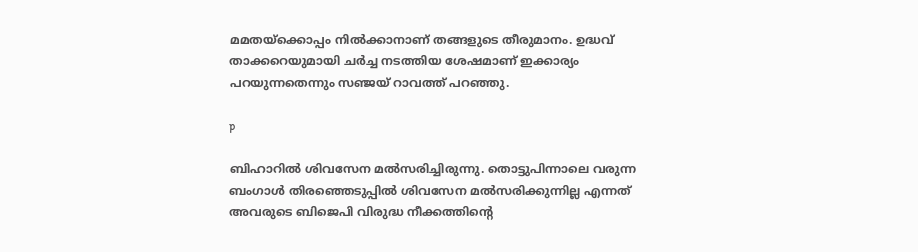മമതയ്‌ക്കൊപ്പം നില്‍ക്കാനാണ് തങ്ങളുടെ തീരുമാനം. ഉദ്ധവ് താക്കറെയുമായി ചര്‍ച്ച നടത്തിയ ശേഷമാണ് ഇക്കാര്യം പറയുന്നതെന്നും സഞ്ജയ് റാവത്ത് പറഞ്ഞു.

p

ബിഹാറില്‍ ശിവസേന മല്‍സരിച്ചിരുന്നു. തൊട്ടുപിന്നാലെ വരുന്ന ബംഗാള്‍ തിരഞ്ഞെടുപ്പില്‍ ശിവസേന മല്‍സരിക്കുന്നില്ല എന്നത് അവരുടെ ബിജെപി വിരുദ്ധ നീക്കത്തിന്റെ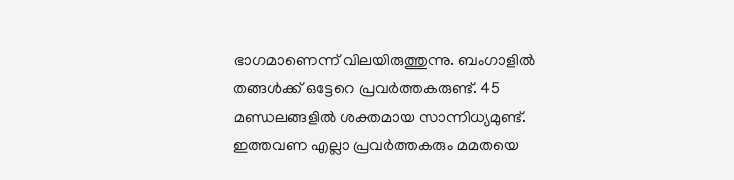ഭാഗമാണെന്ന് വിലയിരുത്തുന്നു. ബംഗാളില്‍ തങ്ങള്‍ക്ക് ഒട്ടേറെ പ്രവര്‍ത്തകരുണ്ട്. 45 മണ്ഡലങ്ങളില്‍ ശക്തമായ സാന്നിധ്യമുണ്ട്. ഇത്തവണ എല്ലാ പ്രവര്‍ത്തകരും മമതയെ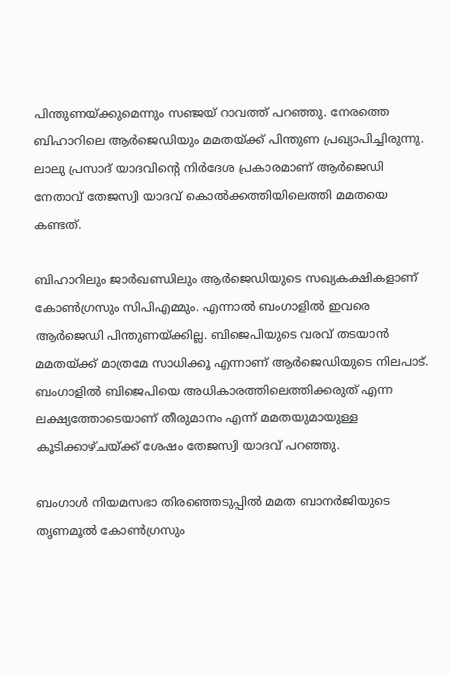പിന്തുണയ്ക്കുമെന്നും സഞ്ജയ് റാവത്ത് പറഞ്ഞു. നേരത്തെ ബിഹാറിലെ ആര്‍ജെഡിയും മമതയ്ക്ക് പിന്തുണ പ്രഖ്യാപിച്ചിരുന്നു. ലാലു പ്രസാദ് യാദവിന്റെ നിര്‍ദേശ പ്രകാരമാണ് ആര്‍ജെഡി നേതാവ് തേജസ്വി യാദവ് കൊല്‍ക്കത്തിയിലെത്തി മമതയെ കണ്ടത്.

ബിഹാറിലും ജാര്‍ഖണ്ഡിലും ആര്‍ജെഡിയുടെ സഖ്യകക്ഷികളാണ് കോണ്‍ഗ്രസും സിപിഎമ്മും. എന്നാല്‍ ബംഗാളില്‍ ഇവരെ ആര്‍ജെഡി പിന്തുണയ്ക്കില്ല. ബിജെപിയുടെ വരവ് തടയാന്‍ മമതയ്ക്ക് മാത്രമേ സാധിക്കൂ എന്നാണ് ആര്‍ജെഡിയുടെ നിലപാട്. ബംഗാളില്‍ ബിജെപിയെ അധികാരത്തിലെത്തിക്കരുത് എന്ന ലക്ഷ്യത്തോടെയാണ് തീരുമാനം എന്ന് മമതയുമായുള്ള കൂടിക്കാഴ്ചയ്ക്ക് ശേഷം തേജസ്വി യാദവ് പറഞ്ഞു.

ബംഗാള്‍ നിയമസഭാ തിരഞ്ഞെടുപ്പില്‍ മമത ബാനര്‍ജിയുടെ തൃണമൂല്‍ കോണ്‍ഗ്രസും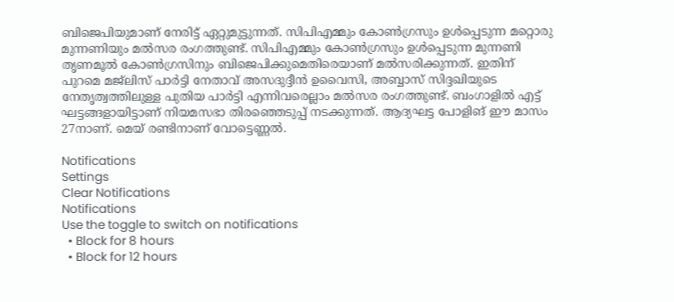ബിജെപിയുമാണ് നേരിട്ട് ഏറ്റുമുട്ടുന്നത്. സിപിഎമ്മും കോണ്‍ഗ്രസും ഉള്‍പ്പെടുന്ന മറ്റൊരു മുന്നണിയും മല്‍സര രംഗത്തുണ്ട്. സിപിഎമ്മും കോണ്‍ഗ്രസും ഉള്‍പ്പെടുന്ന മുന്നണി തൃണമൂല്‍ കോണ്‍ഗ്രസിനും ബിജെപിക്കുമെതിരെയാണ് മല്‍സരിക്കുന്നത്. ഇതിന് പുറമെ മജ്‌ലിസ് പാര്‍ട്ടി നേതാവ് അസദുദ്ദീന്‍ ഉവൈസി, അബ്ബാസ് സിദ്ദഖിയുടെ നേതൃത്വത്തിലുള്ള പുതിയ പാര്‍ട്ടി എന്നിവരെല്ലാം മല്‍സര രംഗത്തുണ്ട്. ബംഗാളില്‍ എട്ട് ഘട്ടങ്ങളായിട്ടാണ് നിയമസഭാ തിരഞ്ഞെടുപ്പ് നടക്കുന്നത്. ആദ്യഘട്ട പോളിങ് ഈ മാസം 27നാണ്. മെയ് രണ്ടിനാണ് വോട്ടെണ്ണല്‍.

Notifications
Settings
Clear Notifications
Notifications
Use the toggle to switch on notifications
  • Block for 8 hours
  • Block for 12 hours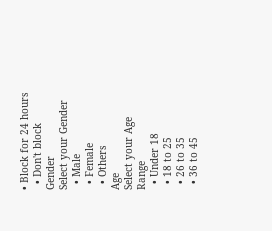• Block for 24 hours
  • Don't block
Gender
Select your Gender
  • Male
  • Female
  • Others
Age
Select your Age Range
  • Under 18
  • 18 to 25
  • 26 to 35
  • 36 to 45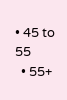• 45 to 55
  • 55+